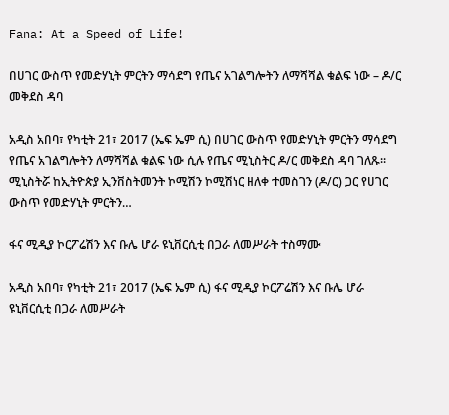Fana: At a Speed of Life!

በሀገር ውስጥ የመድሃኒት ምርትን ማሳደግ የጤና አገልግሎትን ለማሻሻል ቁልፍ ነው – ዶ/ር መቅደስ ዳባ

አዲስ አበባ፣ የካቲት 21፣ 2017 (ኤፍ ኤም ሲ) በሀገር ውስጥ የመድሃኒት ምርትን ማሳደግ የጤና አገልግሎትን ለማሻሻል ቁልፍ ነው ሲሉ የጤና ሚኒስትር ዶ/ር መቅደስ ዳባ ገለጹ። ሚኒስትሯ ከኢትዮጵያ ኢንቨስትመንት ኮሚሽን ኮሚሽነር ዘለቀ ተመስገን (ዶ/ር) ጋር የሀገር ውስጥ የመድሃኒት ምርትን…

ፋና ሚዲያ ኮርፖሬሽን እና ቡሌ ሆራ ዩኒቨርሲቲ በጋራ ለመሥራት ተስማሙ

አዲስ አበባ፣ የካቲት 21፣ 2017 (ኤፍ ኤም ሲ) ፋና ሚዲያ ኮርፖሬሽን እና ቡሌ ሆራ ዩኒቨርሲቲ በጋራ ለመሥራት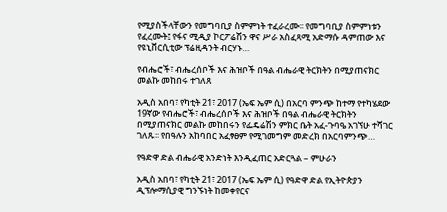የሚያስችላቸውን የመግባቢያ ስምምነት ተፈራረሙ፡፡ የመግባቢያ ስምምነቱን የፈረሙት፤ የፋና ሚዲያ ኮርፖሬሽን ዋና ሥራ አስፈጻሚ አድማሱ ዳምጠው እና የዩኒቨርሲቲው ፕሬዚዳንት ብርሃኑ…

የብሔሮች፣ ብሔረሰቦች እና ሕዝቦች በዓል ብሔራዊ ትርክትን በሚያጠናክር መልኩ መከበሩ ተገለጸ

አዲስ አበባ፣ የካቲት 21፣ 2017 (ኤፍ ኤም ሲ) በአርባ ምንጭ ከተማ የተካሄደው 19ኛው የብሔሮች፣ ብሔረሰቦች እና ሕዝቦች በዓል ብሔራዊ ትርክትን በሚያጠናክር መልኩ መከበሩን የፌዴሬሽን ምክር ቤት አፈ-ጉባዔ አገኘሁ ተሻገር ገለጹ፡፡ የበዓሉን አከባበር አፈፃፀም የሚገመግም መድረክ በአርባምንጭ…

የዓድዋ ድል ብሔራዊ አንድነት እንዲፈጠር አድርጓል – ምሁራን

አዲስ አበባ፣ የካቲት 21፣ 2017 (ኤፍ ኤም ሲ) የዓድዋ ድል የኢትዮጵያን ዲፕሎማሲያዊ ግንኙነት ከመቀየርና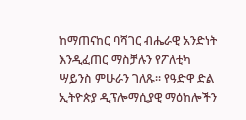ከማጠናከር ባሻገር ብሔራዊ አንድነት እንዲፈጠር ማስቻሉን የፖለቲካ ሣይንስ ምሁራን ገለጹ፡፡ የዓድዋ ድል ኢትዮጵያ ዲፕሎማሲያዊ ማዕከሎችን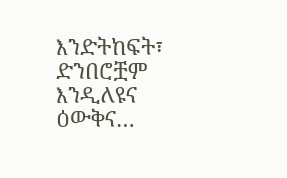እንድትከፍት፣ ድንበሮቿም እንዲለዩና ዕውቅና…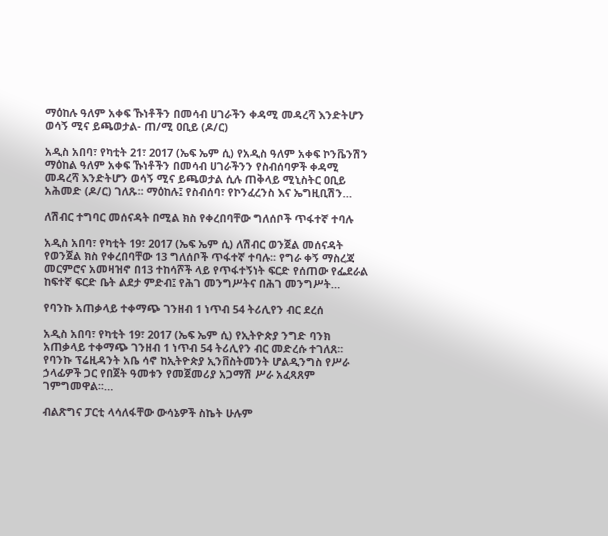ማዕከሉ ዓለም አቀፍ ኹነቶችን በመሳብ ሀገራችን ቀዳሚ መዳረሻ እንድትሆን ወሳኝ ሚና ይጫወታል- ጠ/ሚ ዐቢይ (ዶ/ር)

አዲስ አበባ፣ የካቲት 21፣ 2017 (ኤፍ ኤም ሲ) የአዲስ ዓለም አቀፍ ኮንቬንሽን ማዕከል ዓለም አቀፍ ኹነቶችን በመሳብ ሀገራችንን የስብሰባዎች ቀዳሚ መዳረሻ እንድትሆን ወሳኝ ሚና ይጫወታል ሲሉ ጠቅላይ ሚኒስትር ዐቢይ አሕመድ (ዶ/ር) ገለጹ፡፡ ማዕከሉ፤ የስብሰባ፣ የኮንፈረንስ እና ኤግዚቢሽን…

ለሽብር ተግባር መሰናዳት በሚል ክስ የቀረበባቸው ግለሰቦች ጥፋተኛ ተባሉ

አዲስ አበባ፣ የካቲት 19፣ 2017 (ኤፍ ኤም ሲ) ለሽብር ወንጀል መሰናዳት የወንጀል ክስ የቀረበባቸው 13 ግለሰቦች ጥፋተኛ ተባሉ፡፡ የግራ ቀኝ ማስረጃ መርምሮና አመዛዝኖ በ13 ተከሳሾች ላይ የጥፋተኝነት ፍርድ የሰጠው የፌደራል ከፍተኛ ፍርድ ቤት ልደታ ምድብ፤ የሕገ መንግሥትና በሕገ መንግሥት…

የባንኩ አጠቃላይ ተቀማጭ ገንዘብ 1 ነጥብ 54 ትሪሊየን ብር ደረሰ

አዲስ አበባ፣ የካቲት 19፣ 2017 (ኤፍ ኤም ሲ) የኢትዮጵያ ንግድ ባንክ አጠቃላይ ተቀማጭ ገንዘብ 1 ነጥብ 54 ትሪሊየን ብር መድረሱ ተገለጸ፡፡ የባንኩ ፕሬዚዳንት አቤ ሳኖ ከኢትዮጵያ ኢንቨስትመንት ሆልዲንግስ የሥራ ኃላፊዎች ጋር የበጀት ዓመቱን የመጀመሪያ አጋማሽ ሥራ አፈጻጸም ገምግመዋል፡፡…

ብልጽግና ፓርቲ ላሳለፋቸው ውሳኔዎች ስኬት ሁሉም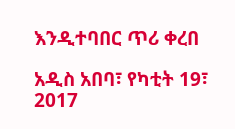እንዲተባበር ጥሪ ቀረበ

አዲስ አበባ፣ የካቲት 19፣ 2017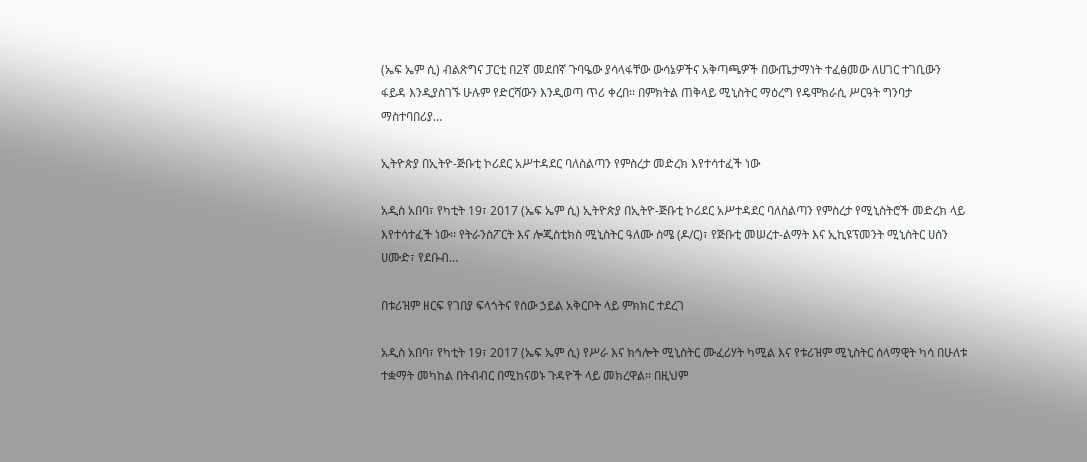(ኤፍ ኤም ሲ) ብልጽግና ፓርቲ በ2ኛ መደበኛ ጉባዔው ያሳላፋቸው ውሳኔዎችና አቅጣጫዎች በውጤታማነት ተፈፅመው ለሀገር ተገቢውን ፋይዳ እንዲያስገኙ ሁሉም የድርሻውን እንዲወጣ ጥሪ ቀረበ፡፡ በምክትል ጠቅላይ ሚኒስትር ማዕረግ የዴሞክራሲ ሥርዓት ግንባታ ማስተባበሪያ…

ኢትዮጵያ በኢትዮ-ጅቡቲ ኮሪደር አሥተዳደር ባለስልጣን የምስረታ መድረክ እየተሳተፈች ነው

አዲስ አበባ፣ የካቲት 19፣ 2017 (ኤፍ ኤም ሲ) ኢትዮጵያ በኢትዮ-ጅቡቲ ኮሪደር አሥተዳደር ባለስልጣን የምስረታ የሚኒስትሮች መድረክ ላይ እየተሳተፈች ነው፡፡ የትራንስፖርት እና ሎጂስቲክስ ሚኒስትር ዓለሙ ስሜ (ዶ/ር)፣ የጅቡቲ መሠረተ-ልማት እና ኢኪዩፕመንት ሚኒስትር ሀሰን ሀሙድ፣ የደቡብ…

በቱሪዝም ዘርፍ የገበያ ፍላጎትና የሰው ኃይል አቅርቦት ላይ ምክክር ተደረገ

አዲስ አበባ፣ የካቲት 19፣ 2017 (ኤፍ ኤም ሲ) የሥራ እና ክኅሎት ሚኒስትር ሙፈሪሃት ካሚል እና የቱሪዝም ሚኒስትር ሰላማዊት ካሳ በሁለቱ ተቋማት መካከል በትብብር በሚከናወኑ ጉዳዮች ላይ መክረዋል፡፡ በዚህም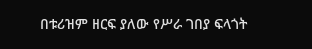በቱሪዝም ዘርፍ ያለው የሥራ ገበያ ፍላጎት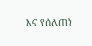እና የሰለጠነ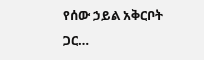የሰው ኃይል አቅርቦት ጋር…